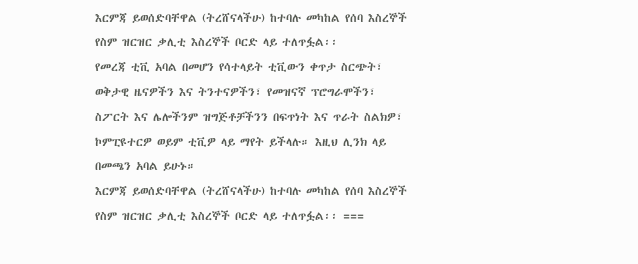እርምጃ ይወሰድባቸዋል (ትረሸናላችሁ) ከተባሉ መካከል የሰባ እስረኞች የስም ዝርዝር ቃሊቲ እስረኞች ቦርድ ላይ ተለጥፏል፡፡
የመረጃ ቲቪ አባል በመሆን የሳተላይት ቲቪውን ቀጥታ ስርጭት፣ ወቅታዊ ዜናዎችን እና ትንተናዎችን፣ የመዝናኛ ፕሮግራሞችን፣ ስፖርት እና ሌሎችንም ዝግጅቶቻችንን በፍጥነት እና ጥራት ስልክዎ፣ ኮምፒዩተርዎ ወይም ቲቪዎ ላይ ማየት ይችላሉ። እዚህ ሊንክ ላይ በመጫን አባል ይሁኑ።
እርምጃ ይወሰድባቸዋል (ትረሸናላችሁ) ከተባሉ መካከል የሰባ እስረኞች የስም ዝርዝር ቃሊቲ እስረኞች ቦርድ ላይ ተለጥፏል፡፡ ===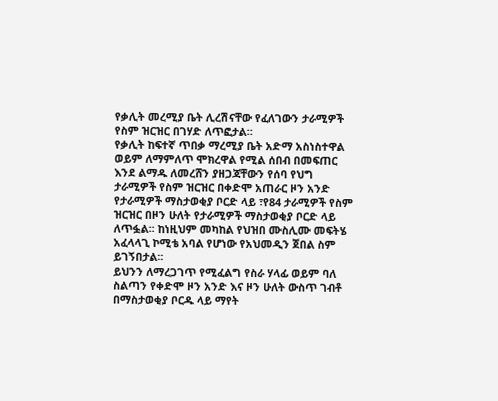የቃሊት መረሚያ ቤት ሊረሽናቸው የፈለገውን ታራሚዎች የስም ዝርዝር በገሃድ ለጥፎታል።
የቃሊት ከፍተኛ ጥበቃ ማረሚያ ቤት አድማ አስነስተዋል ወይም ለማምለጥ ሞክረዋል የሚል ሰበብ በመፍጠር እንደ ልማዱ ለመረሸን ያዘጋጃቸውን የሰባ የህግ ታራሚዎች የስም ዝርዝር በቀድሞ አጠራር ዞን አንድ የታራሚዎች ማስታወቂያ ቦርድ ላይ ፣የ84 ታራሚዎች የስም ዝርዝር በዞን ሁለት የታራሚዎች ማስታወቂያ ቦርድ ላይ ለጥፏል፡፡ ከነዚህም መካከል የህዝበ ሙስሊሙ መፍትሄ አፈላላጊ ኮሚቴ አባል የሆነው የአህመዲን ጀበል ስም ይገኝበታል፡፡
ይህንን ለማረጋገጥ የሚፈልግ የስራ ሃላፊ ወይም ባለ ስልጣን የቀድሞ ዞን አንድ እና ዞን ሁለት ውስጥ ገብቶ በማስታወቂያ ቦርዱ ላይ ማየት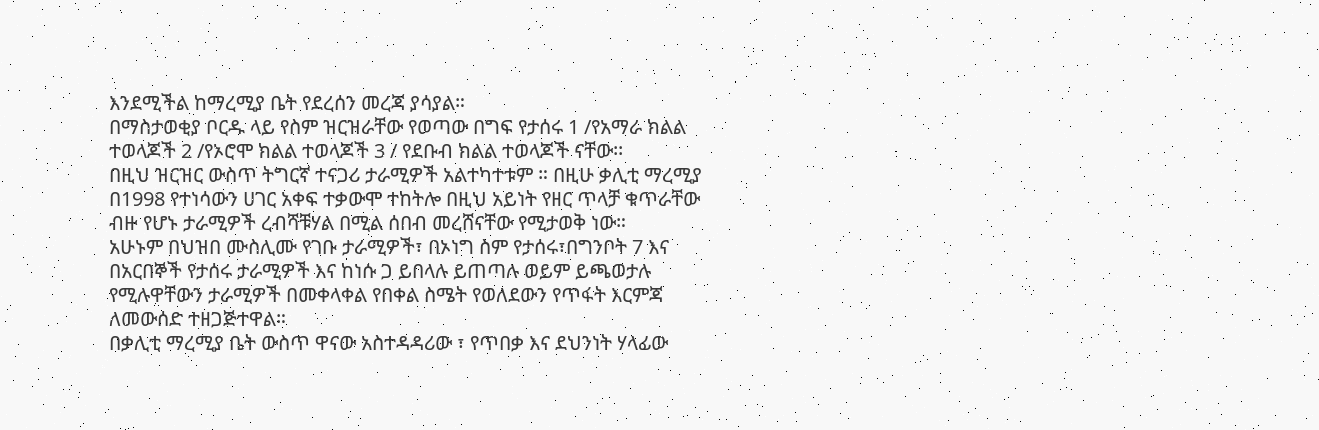እንደሚችል ከማረሚያ ቤት የደረሰን መረጃ ያሳያል።
በማስታወቂያ ቦርዱ ላይ የስም ዝርዝራቸው የወጣው በግፍ የታሰሩ 1 /የአማራ ክልል ተወላጆች 2 /የኦሮሞ ክልል ተወላጆች 3 / የደቡብ ክልል ተወላጆች ናቸው፡፡
በዚህ ዝርዝር ውስጥ ትግርኛ ተናጋሪ ታራሚዎች አልተካተቱም ። በዚሁ ቃሊቲ ማረሚያ በ1998 የተነሳውን ሀገር አቀፍ ተቃውሞ ተከትሎ በዚህ አይነት የዘር ጥላቻ ቁጥራቸው ብዙ የሆኑ ታራሚዎች ረብሻቹሃል በሚል ሰበብ መረሸናቸው የሚታወቅ ነው።
አሁኑም በህዝበ ሙስሊሙ የገቡ ታራሚዎች፣ በኦነግ ስም የታሰሩ፣በግንቦት 7 እና በአርበኞች የታሰሩ ታራሚዎች እና ከነሱ ጋ ይበላሉ ይጠጣሉ ወይም ይጫወታሉ የሚሉዋቸውን ታራሚዎች በመቀላቀል የበቀል ስሜት የወለደውን የጥፋት እርምጃ ለመውሰድ ተዘጋጅተዋል።
በቃሊቲ ማረሚያ ቤት ውስጥ ዋናው አስተዳዳሪው ፣ የጥበቃ እና ደህንነት ሃላፊው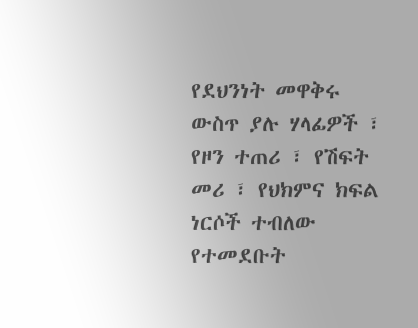የደህንነት መዋቅሩ ውስጥ ያሉ ሃላፊዎች ፣ የዞን ተጠሪ ፣ የሽፍት መሪ ፣ የህክምና ክፍል ነርሶች ተብለው የተመደቡት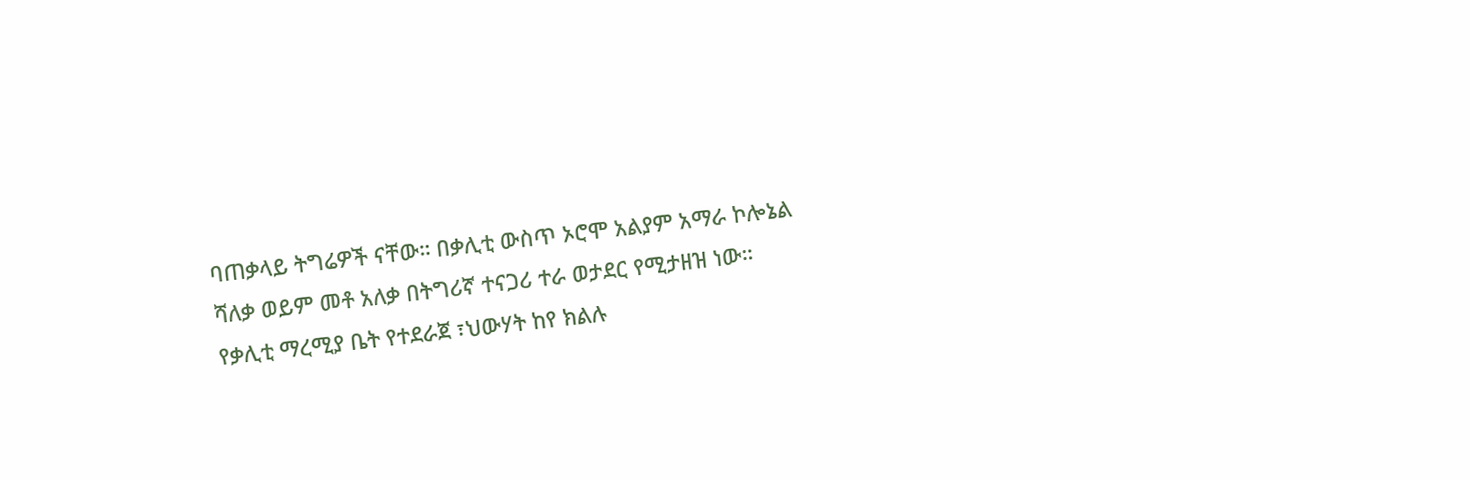ባጠቃላይ ትግሬዎች ናቸው። በቃሊቲ ውስጥ ኦሮሞ አልያም አማራ ኮሎኔል ሻለቃ ወይም መቶ አለቃ በትግሪኛ ተናጋሪ ተራ ወታደር የሚታዘዝ ነው።
የቃሊቲ ማረሚያ ቤት የተደራጀ ፣ህውሃት ከየ ክልሉ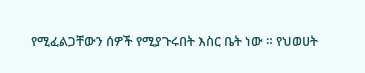የሚፈልጋቸውን ሰዎች የሚያጉሩበት እስር ቤት ነው ። የህወሀት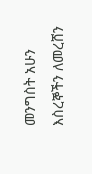መንግስት አሁን እስረኞችን ለመረሸን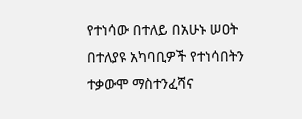የተነሳው በተለይ በአሁኑ ሠዐት በተለያዩ አካባቢዎች የተነሳበትን ተቃውሞ ማስተንፈሻና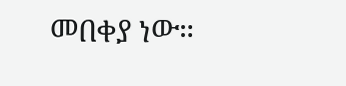መበቀያ ነው።